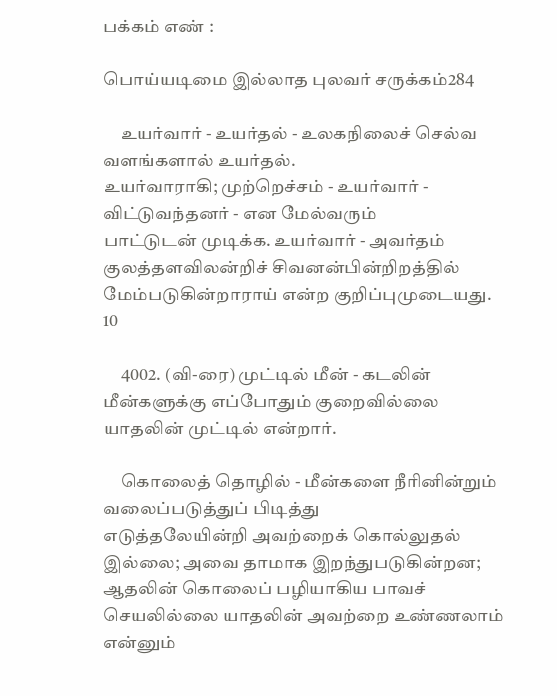பக்கம் எண் :

பொய்யடிமை இல்லாத புலவர் சருக்கம்284

     உயர்வார் - உயர்தல் - உலகநிலைச் செல்வ வளங்களால் உயர்தல்.
உயர்வாராகி; முற்றெச்சம் - உயர்வார் - விட்டுவந்தனர் - என மேல்வரும்
பாட்டுடன் முடிக்க. உயர்வார் - அவர்தம் குலத்தளவிலன்றிச் சிவனன்பின்றிறத்தில்
மேம்படுகின்றாராய் என்ற குறிப்புமுடையது.                              10

     4002. (வி-ரை) முட்டில் மீன் - கடலின் மீன்களுக்கு எப்போதும் குறைவில்லை
யாதலின் முட்டில் என்றார்.

     கொலைத் தொழில் - மீன்களை நீரினின்றும் வலைப்படுத்துப் பிடித்து
எடுத்தலேயின்றி அவற்றைக் கொல்லுதல் இல்லை; அவை தாமாக இறந்துபடுகின்றன;
ஆதலின் கொலைப் பழியாகிய பாவச் செயலில்லை யாதலின் அவற்றை உண்ணலாம்
என்னும்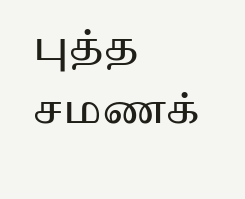புத்த சமணக்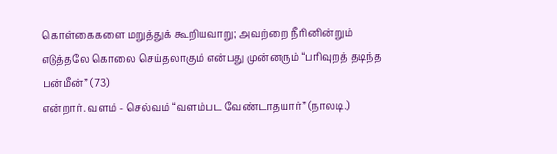கொள்கைகளை மறுத்துக் கூறியவாறு; அவற்றை நீரினின்றும்
எடுத்தலே கொலை செய்தலாகும் என்பது முன்னரும் “பரிவுறத் தடிந்த பன்மீன்” (73)
என்றார். வளம் - செல்வம் “வளம்பட வேண்டாதயார்” (நாலடி.)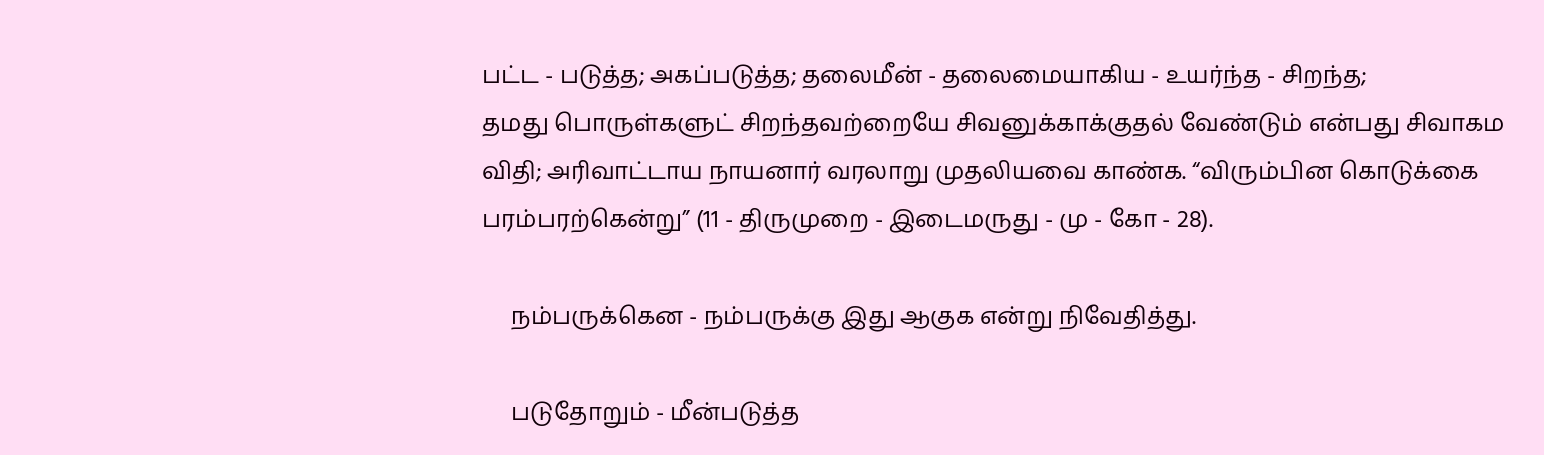பட்ட - படுத்த; அகப்படுத்த; தலைமீன் - தலைமையாகிய - உயர்ந்த - சிறந்த;
தமது பொருள்களுட் சிறந்தவற்றையே சிவனுக்காக்குதல் வேண்டும் என்பது சிவாகம
விதி; அரிவாட்டாய நாயனார் வரலாறு முதலியவை காண்க. “விரும்பின கொடுக்கை
பரம்பரற்கென்று” (11 - திருமுறை - இடைமருது - மு - கோ - 28).

     நம்பருக்கென - நம்பருக்கு இது ஆகுக என்று நிவேதித்து.

     படுதோறும் - மீன்படுத்த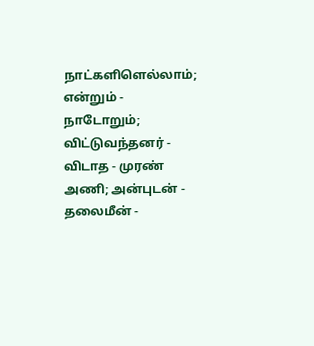நாட்களிளெல்லாம்; என்றும் - நாடோறும்;
விட்டுவந்தனர் - விடாத - முரண் அணி; அன்புடன் - தலைமீன் -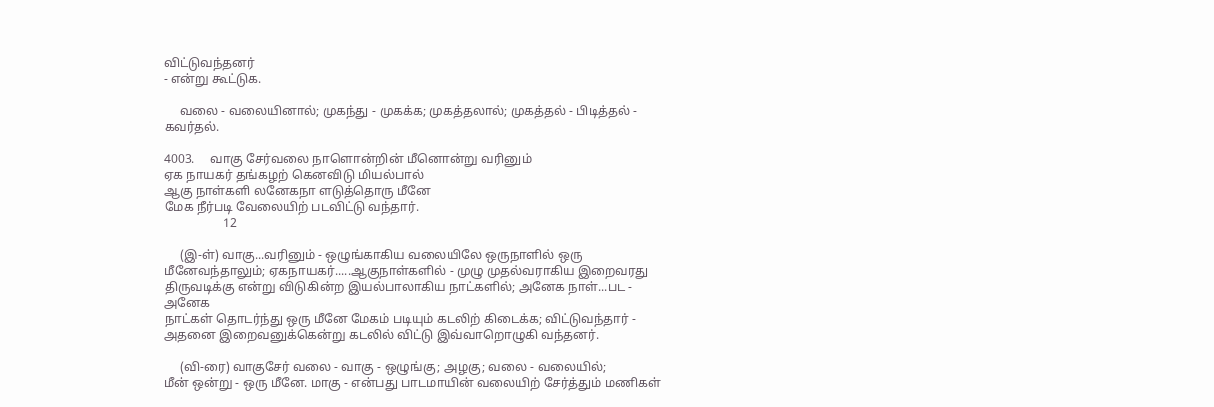விட்டுவந்தனர்
- என்று கூட்டுக.

     வலை - வலையினால்; முகந்து - முகக்க; முகத்தலால்; முகத்தல் - பிடித்தல் -
கவர்தல்.

4003.     வாகு சேர்வலை நாளொன்றின் மீனொன்று வரினும்
ஏக நாயகர் தங்கழற் கெனவிடு மியல்பால்
ஆகு நாள்களி லனேகநா ளடுத்தொரு மீனே
மேக நீர்படி வேலையிற் படவிட்டு வந்தார்.
                   12

     (இ-ள்) வாகு...வரினும் - ஒழுங்காகிய வலையிலே ஒருநாளில் ஒரு
மீனேவந்தாலும்; ஏகநாயகர்.....ஆகுநாள்களில் - முழு முதல்வராகிய இறைவரது
திருவடிக்கு என்று விடுகின்ற இயல்பாலாகிய நாட்களில்; அனேக நாள்...பட - அனேக
நாட்கள் தொடர்ந்து ஒரு மீனே மேகம் படியும் கடலிற் கிடைக்க; விட்டுவந்தார் -
அதனை இறைவனுக்கென்று கடலில் விட்டு இவ்வாறொழுகி வந்தனர்.

     (வி-ரை) வாகுசேர் வலை - வாகு - ஒழுங்கு; அழகு; வலை - வலையில்;
மீன் ஒன்று - ஒரு மீனே. மாகு - என்பது பாடமாயின் வலையிற் சேர்த்தும் மணிகள்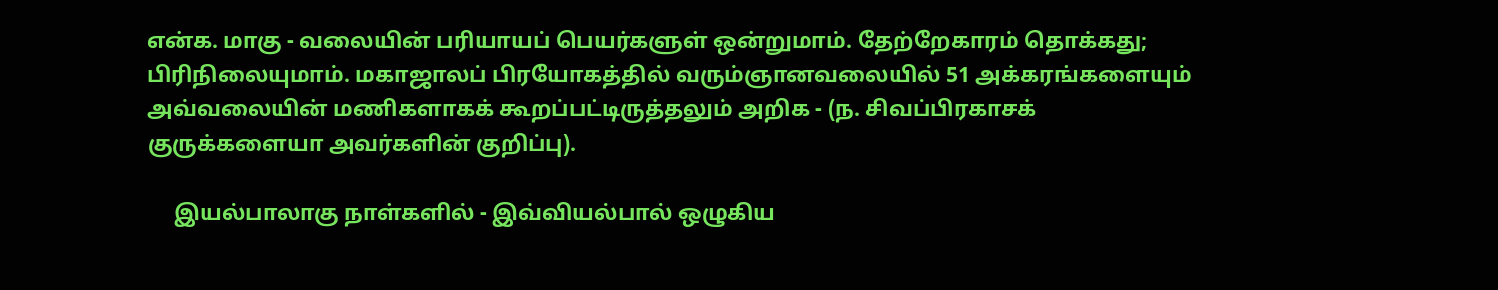என்க. மாகு - வலையின் பரியாயப் பெயர்களுள் ஒன்றுமாம். தேற்றேகாரம் தொக்கது;
பிரிநிலையுமாம். மகாஜாலப் பிரயோகத்தில் வரும்ஞானவலையில் 51 அக்கரங்களையும்
அவ்வலையின் மணிகளாகக் கூறப்பட்டிருத்தலும் அறிக - (ந. சிவப்பிரகாசக்
குருக்களையா அவர்களின் குறிப்பு).

     இயல்பாலாகு நாள்களில் - இவ்வியல்பால் ஒழுகிய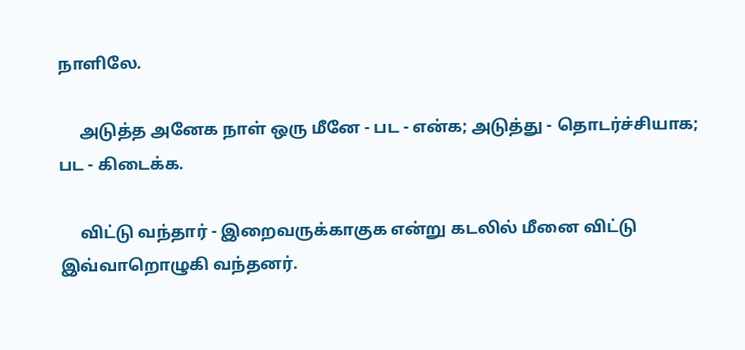நாளிலே.

     அடுத்த அனேக நாள் ஒரு மீனே - பட - என்க; அடுத்து - தொடர்ச்சியாக;
பட - கிடைக்க.

     விட்டு வந்தார் - இறைவருக்காகுக என்று கடலில் மீனை விட்டு இவ்வாறொழுகி வந்தனர்.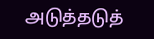அடுத்தடுத்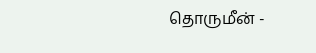தொருமீன் -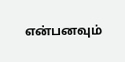என்பனவும்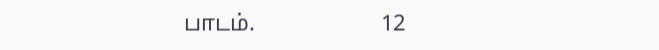பாடம்.                      12